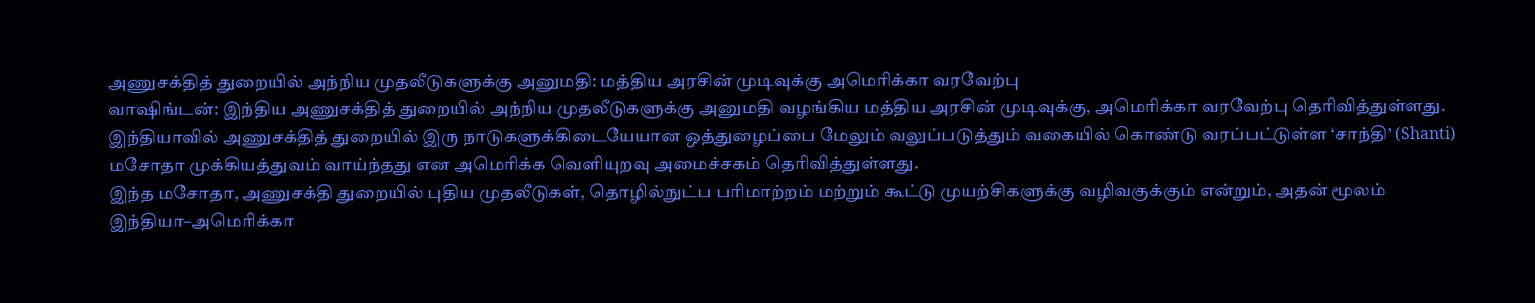அணுசக்தித் துறையில் அந்நிய முதலீடுகளுக்கு அனுமதி: மத்திய அரசின் முடிவுக்கு அமெரிக்கா வரவேற்பு
வாஷிங்டன்: இந்திய அணுசக்தித் துறையில் அந்நிய முதலீடுகளுக்கு அனுமதி வழங்கிய மத்திய அரசின் முடிவுக்கு, அமெரிக்கா வரவேற்பு தெரிவித்துள்ளது.
இந்தியாவில் அணுசக்தித் துறையில் இரு நாடுகளுக்கிடையேயான ஒத்துழைப்பை மேலும் வலுப்படுத்தும் வகையில் கொண்டு வரப்பட்டுள்ள ‘சாந்தி’ (Shanti) மசோதா முக்கியத்துவம் வாய்ந்தது என அமெரிக்க வெளியுறவு அமைச்சகம் தெரிவித்துள்ளது.
இந்த மசோதா, அணுசக்தி துறையில் புதிய முதலீடுகள், தொழில்நுட்ப பரிமாற்றம் மற்றும் கூட்டு முயற்சிகளுக்கு வழிவகுக்கும் என்றும், அதன் மூலம் இந்தியா–அமெரிக்கா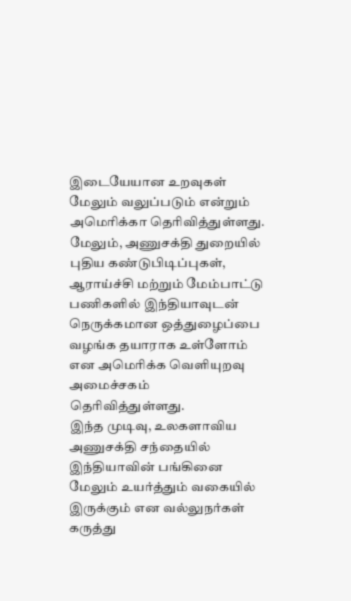இடையேயான உறவுகள் மேலும் வலுப்படும் என்றும் அமெரிக்கா தெரிவித்துள்ளது.
மேலும், அணுசக்தி துறையில் புதிய கண்டுபிடிப்புகள், ஆராய்ச்சி மற்றும் மேம்பாட்டு பணிகளில் இந்தியாவுடன் நெருக்கமான ஒத்துழைப்பை வழங்க தயாராக உள்ளோம் என அமெரிக்க வெளியுறவு அமைச்சகம் தெரிவித்துள்ளது.
இந்த முடிவு, உலகளாவிய அணுசக்தி சந்தையில் இந்தியாவின் பங்கினை மேலும் உயர்த்தும் வகையில் இருக்கும் என வல்லுநர்கள் கருத்து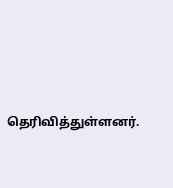தெரிவித்துள்ளனர்.